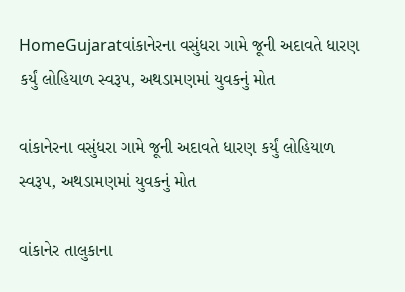HomeGujaratવાંકાનેરના વસુંધરા ગામે જૂની અદાવતે ધારણ કર્યું લોહિયાળ સ્વરૂપ, અથડામણમાં યુવકનું મોત

વાંકાનેરના વસુંધરા ગામે જૂની અદાવતે ધારણ કર્યું લોહિયાળ સ્વરૂપ, અથડામણમાં યુવકનું મોત

વાંકાનેર તાલુકાના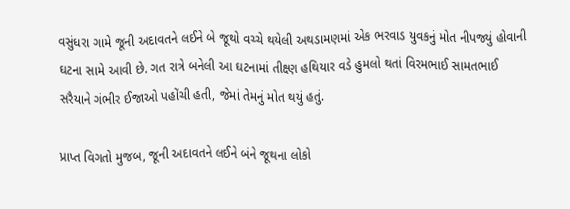વસુંધરા ગામે જૂની અદાવતને લઈને બે જૂથો વચ્ચે થયેલી અથડામણમાં એક ભરવાડ યુવકનું મોત નીપજ્યું હોવાની ઘટના સામે આવી છે. ગત રાત્રે બનેલી આ ઘટનામાં તીક્ષ્ણ હથિયાર વડે હુમલો થતાં વિરમભાઈ સામતભાઈ સરૈયાને ગંભીર ઈજાઓ પહોંચી હતી, જેમાં તેમનું મોત થયું હતું.

પ્રાપ્ત વિગતો મુજબ, જૂની અદાવતને લઈને બંને જૂથના લોકો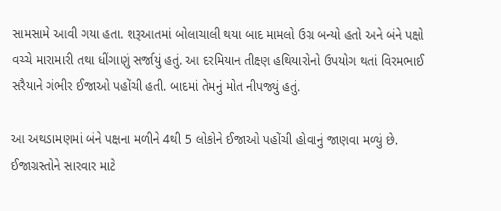સામસામે આવી ગયા હતા. શરૂઆતમાં બોલાચાલી થયા બાદ મામલો ઉગ્ર બન્યો હતો અને બંને પક્ષો વચ્ચે મારામારી તથા ધીંગાણું સર્જાયું હતું. આ દરમિયાન તીક્ષ્ણ હથિયારોનો ઉપયોગ થતાં વિરમભાઈ સરૈયાને ગંભીર ઈજાઓ પહોંચી હતી. બાદમાં તેમનું મોત નીપજ્યું હતું.

આ અથડામણમાં બંને પક્ષના મળીને 4થી 5 લોકોને ઈજાઓ પહોંચી હોવાનું જાણવા મળ્યું છે. ઈજાગ્રસ્તોને સારવાર માટે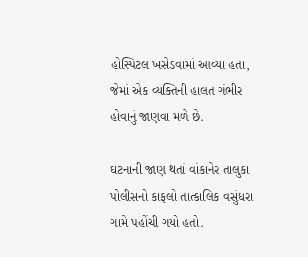હોસ્પિટલ ખસેડવામાં આવ્યા હતા, જેમાં એક વ્યક્તિની હાલત ગંભીર હોવાનું જાણવા મળે છે.

ઘટનાની જાણ થતાં વાંકાનેર તાલુકા પોલીસનો કાફલો તાત્કાલિક વસુંધરા ગામે પહોંચી ગયો હતો.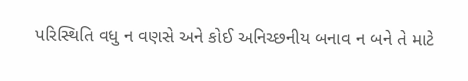પરિસ્થિતિ વધુ ન વણસે અને કોઈ અનિચ્છનીય બનાવ ન બને તે માટે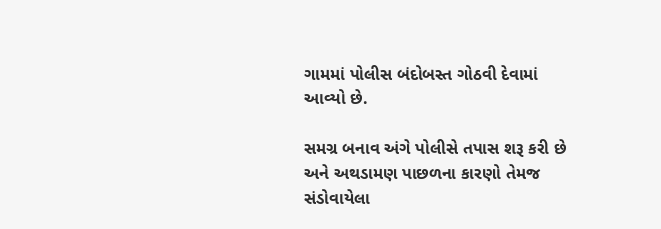ગામમાં પોલીસ બંદોબસ્ત ગોઠવી દેવામાં આવ્યો છે.

સમગ્ર બનાવ અંગે પોલીસે તપાસ શરૂ કરી છે અને અથડામણ પાછળના કારણો તેમજ સંડોવાયેલા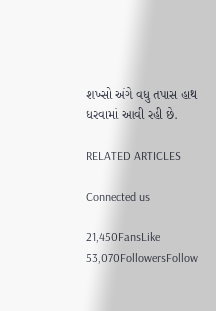શખ્સો અંગે વધુ તપાસ હાથ ધરવામાં આવી રહી છે.

RELATED ARTICLES

Connected us

21,450FansLike
53,070FollowersFollow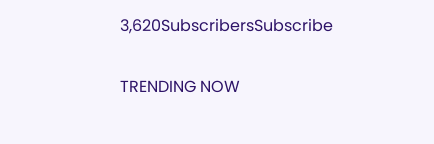3,620SubscribersSubscribe

TRENDING NOW